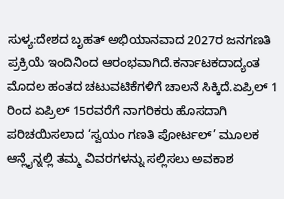ಸುಳ್ಯ:ದೇಶದ ಬೃಹತ್ ಅಭಿಯಾನವಾದ 2027ರ ಜನಗಣತಿ ಪ್ರಕ್ರಿಯೆ ಇಂದಿನಿಂದ ಆರಂಭವಾಗಿದೆ.ಕರ್ನಾಟಕದಾದ್ಯಂತ ಮೊದಲ ಹಂತದ ಚಟುವಟಿಕೆಗಳಿಗೆ ಚಾಲನೆ ಸಿಕ್ಕಿದೆ.ಏಪ್ರಿಲ್ 1 ರಿಂದ ಏಪ್ರಿಲ್ 15ರವರೆಗೆ ನಾಗರಿಕರು ಹೊಸದಾಗಿ ಪರಿಚಯಿಸಲಾದ ‘ಸ್ವಯಂ ಗಣತಿ ಪೋರ್ಟಲ್’ ಮೂಲಕ ಆನ್ಲೈನ್ನಲ್ಲಿ ತಮ್ಮ ವಿವರಗಳನ್ನು ಸಲ್ಲಿಸಲು ಅವಕಾಶ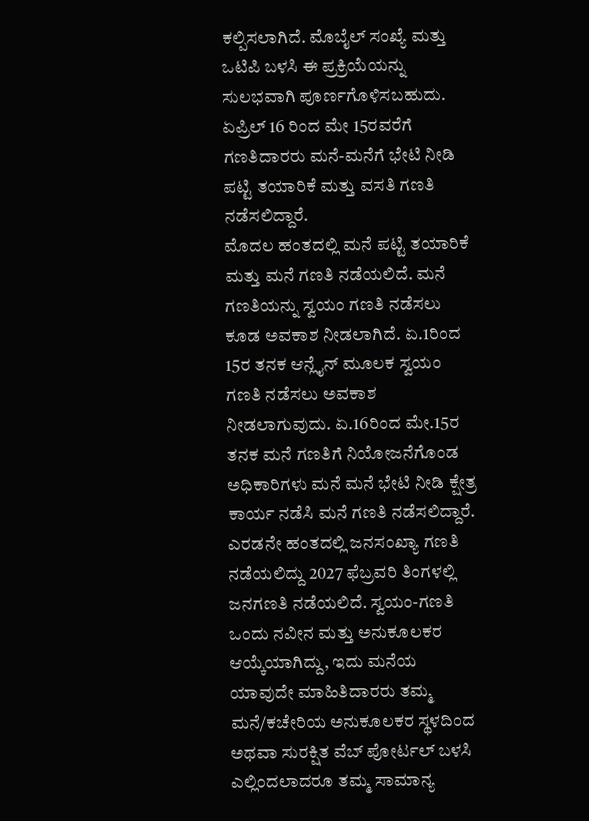ಕಲ್ಪಿಸಲಾಗಿದೆ. ಮೊಬೈಲ್ ಸಂಖ್ಯೆ ಮತ್ತು ಒಟಿಪಿ ಬಳಸಿ ಈ ಪ್ರಕ್ರಿಯೆಯನ್ನು
ಸುಲಭವಾಗಿ ಪೂರ್ಣಗೊಳಿಸಬಹುದು. ಏಪ್ರಿಲ್ 16 ರಿಂದ ಮೇ 15ರವರೆಗೆ ಗಣತಿದಾರರು ಮನೆ-ಮನೆಗೆ ಭೇಟಿ ನೀಡಿ ಪಟ್ಟಿ ತಯಾರಿಕೆ ಮತ್ತು ವಸತಿ ಗಣತಿ ನಡೆಸಲಿದ್ದಾರೆ.
ಮೊದಲ ಹಂತದಲ್ಲಿ ಮನೆ ಪಟ್ಟಿ ತಯಾರಿಕೆ ಮತ್ತು ಮನೆ ಗಣತಿ ನಡೆಯಲಿದೆ. ಮನೆ ಗಣತಿಯನ್ನು ಸ್ವಯಂ ಗಣತಿ ನಡೆಸಲು ಕೂಡ ಅವಕಾಶ ನೀಡಲಾಗಿದೆ. ಏ.1ರಿಂದ 15ರ ತನಕ ಆನ್ಲೈನ್ ಮೂಲಕ ಸ್ವಯಂ ಗಣತಿ ನಡೆಸಲು ಅವಕಾಶ ನೀಡಲಾಗುವುದು. ಏ.16ರಿಂದ ಮೇ.15ರ ತನಕ ಮನೆ ಗಣತಿಗೆ ನಿಯೋಜನೆಗೊಂಡ ಅಧಿಕಾರಿಗಳು ಮನೆ ಮನೆ ಭೇಟಿ ನೀಡಿ ಕ್ಷೇತ್ರ ಕಾರ್ಯ ನಡೆಸಿ ಮನೆ ಗಣತಿ ನಡೆಸಲಿದ್ದಾರೆ. ಎರಡನೇ ಹಂತದಲ್ಲಿ ಜನಸಂಖ್ಯಾ ಗಣತಿ ನಡೆಯಲಿದ್ದು 2027 ಫೆಬ್ರವರಿ ತಿಂಗಳಲ್ಲಿ ಜನಗಣತಿ ನಡೆಯಲಿದೆ. ಸ್ವಯಂ-ಗಣತಿ ಒಂದು ನವೀನ ಮತ್ತು ಅನುಕೂಲಕರ ಆಯ್ಕೆಯಾಗಿದ್ದು, ಇದು ಮನೆಯ ಯಾವುದೇ ಮಾಹಿತಿದಾರರು ತಮ್ಮ ಮನೆ/ಕಚೇರಿಯ ಅನುಕೂಲಕರ ಸ್ಥಳದಿಂದ ಅಥವಾ ಸುರಕ್ಷಿತ ವೆಬ್ ಪೋರ್ಟಲ್ ಬಳಸಿ ಎಲ್ಲಿಂದಲಾದರೂ ತಮ್ಮ ಸಾಮಾನ್ಯ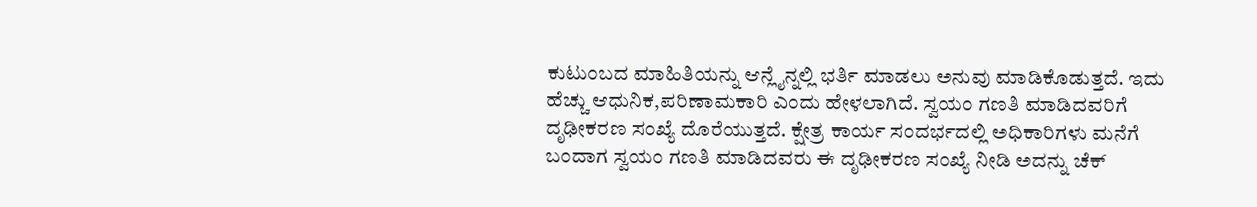ಕುಟುಂಬದ ಮಾಹಿತಿಯನ್ನು ಆನ್ಲೈನ್ನಲ್ಲಿ ಭರ್ತಿ ಮಾಡಲು ಅನುವು ಮಾಡಿಕೊಡುತ್ತದೆ. ಇದು ಹೆಚ್ಚು ಆಧುನಿಕ,ಪರಿಣಾಮಕಾರಿ ಎಂದು ಹೇಳಲಾಗಿದೆ. ಸ್ವಯಂ ಗಣತಿ ಮಾಡಿದವರಿಗೆ ದೃಢೀಕರಣ ಸಂಖ್ಯೆ ದೊರೆಯುತ್ತದೆ. ಕ್ಷೇತ್ರ ಕಾರ್ಯ ಸಂದರ್ಭದಲ್ಲಿ ಅಧಿಕಾರಿಗಳು ಮನೆಗೆ ಬಂದಾಗ ಸ್ವಯಂ ಗಣತಿ ಮಾಡಿದವರು ಈ ದೃಢೀಕರಣ ಸಂಖ್ಯೆ ನೀಡಿ ಅದನ್ನು ಚೆಕ್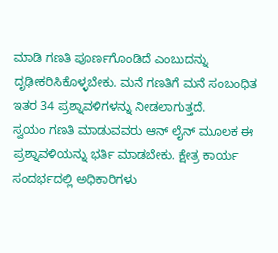ಮಾಡಿ ಗಣತಿ ಪೂರ್ಣಗೊಂಡಿದೆ ಎಂಬುದನ್ನು ದೃಢೀಕರಿಸಿಕೊಳ್ಳಬೇಕು. ಮನೆ ಗಣತಿಗೆ ಮನೆ ಸಂಬಂಧಿತ ಇತರ 34 ಪ್ರಶ್ನಾವಳಿಗಳನ್ನು ನೀಡಲಾಗುತ್ತದೆ.
ಸ್ವಯಂ ಗಣತಿ ಮಾಡುವವರು ಆನ್ ಲೈನ್ ಮೂಲಕ ಈ ಪ್ರಶ್ನಾವಳಿಯನ್ನು ಭರ್ತಿ ಮಾಡಬೇಕು. ಕ್ಷೇತ್ರ ಕಾರ್ಯ ಸಂದರ್ಭದಲ್ಲಿ ಅಧಿಕಾರಿಗಳು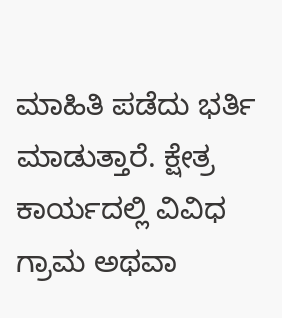ಮಾಹಿತಿ ಪಡೆದು ಭರ್ತಿ ಮಾಡುತ್ತಾರೆ. ಕ್ಷೇತ್ರ ಕಾರ್ಯದಲ್ಲಿ ವಿವಿಧ ಗ್ರಾಮ ಅಥವಾ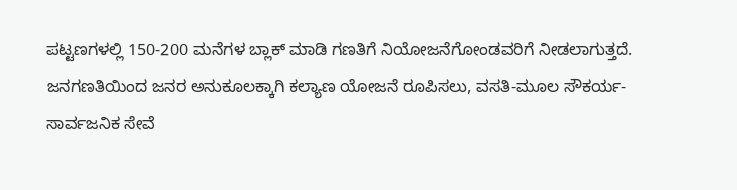ಪಟ್ಟಣಗಳಲ್ಲಿ 150-200 ಮನೆಗಳ ಬ್ಲಾಕ್ ಮಾಡಿ ಗಣತಿಗೆ ನಿಯೋಜನೆಗೋಂಡವರಿಗೆ ನೀಡಲಾಗುತ್ತದೆ.
ಜನಗಣತಿಯಿಂದ ಜನರ ಅನುಕೂಲಕ್ಕಾಗಿ ಕಲ್ಯಾಣ ಯೋಜನೆ ರೂಪಿಸಲು, ವಸತಿ-ಮೂಲ ಸೌಕರ್ಯ-ಸಾರ್ವಜನಿಕ ಸೇವೆ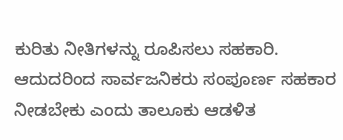ಕುರಿತು ನೀತಿಗಳನ್ನು ರೂಪಿಸಲು ಸಹಕಾರಿ. ಆದುದರಿಂದ ಸಾರ್ವಜನಿಕರು ಸಂಪೂರ್ಣ ಸಹಕಾರ ನೀಡಬೇಕು ಎಂದು ತಾಲೂಕು ಆಡಳಿತ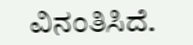ವಿನಂತಿಸಿದೆ.